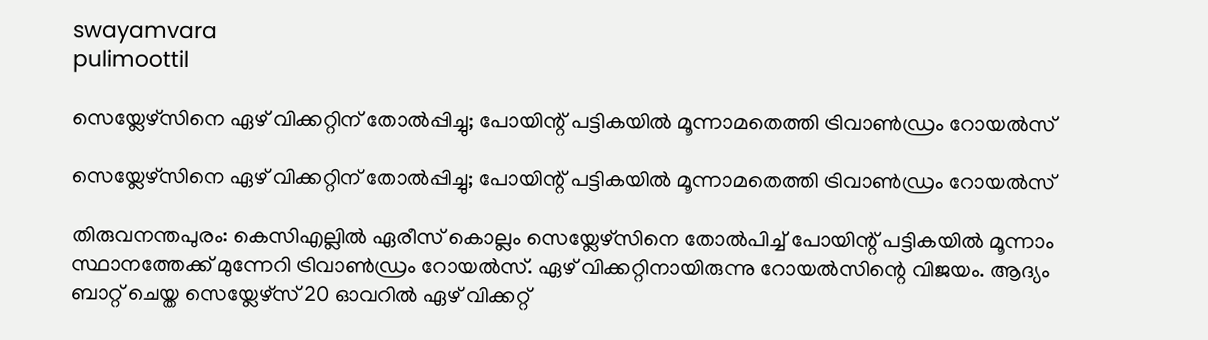swayamvara
pulimoottil

സെയ്ലേഴ്സിനെ ഏഴ് വിക്കറ്റിന് തോല്‍പ്പിച്ചു; പോയിന്റ് പട്ടികയില്‍ മൂന്നാമതെത്തി ട്രിവാണ്‍ഡ്രം റോയല്‍സ്

സെയ്ലേഴ്സിനെ ഏഴ് വിക്കറ്റിന് തോല്‍പ്പിച്ചു; പോയിന്റ് പട്ടികയില്‍ മൂന്നാമതെത്തി ട്രിവാണ്‍ഡ്രം റോയല്‍സ്

തിരുവനന്തപുരം: കെസിഎല്ലില്‍ ഏരീസ് കൊല്ലം സെയ്ലേഴ്സിനെ തോല്‍പിച്ച് പോയിന്റ് പട്ടികയില്‍ മൂന്നാം സ്ഥാനത്തേക്ക് മുന്നേറി ട്രിവാണ്‍ഡ്രം റോയല്‍സ്. ഏഴ് വിക്കറ്റിനായിരുന്നു റോയല്‍സിന്റെ വിജയം. ആദ്യം ബാറ്റ് ചെയ്ത സെയ്ലേഴ്സ് 20 ഓവറില്‍ ഏഴ് വിക്കറ്റ്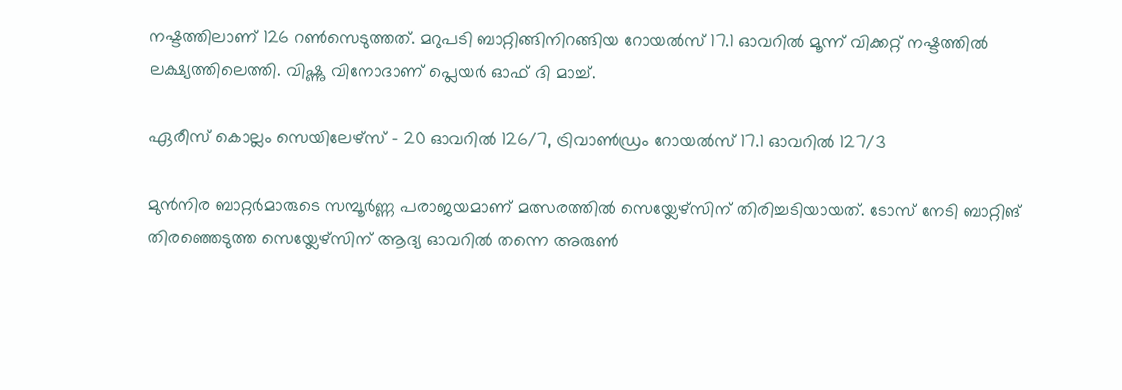നഷ്ടത്തിലാണ് 126 റണ്‍സെടുത്തത്. മറുപടി ബാറ്റിങ്ങിനിറങ്ങിയ റോയല്‍സ് 17.1 ഓവറില്‍ മൂന്ന് വിക്കറ്റ് നഷ്ടത്തില്‍ ലക്ഷ്യത്തിലെത്തി. വിഷ്ണു വിനോദാണ് പ്ലെയര്‍ ഓഫ് ദി മാച്ച്.

ഏരീസ് കൊല്ലം സെയിലേഴ്‌സ് – 20 ഓവറില്‍ 126/7, ട്രിവാണ്‍ഡ്രം റോയല്‍സ് 17.1 ഓവറില്‍ 127/3

മുന്‍നിര ബാറ്റര്‍മാരുടെ സമ്പൂര്‍ണ്ണ പരാജയമാണ് മത്സരത്തില്‍ സെയ്ലേഴ്സിന് തിരിച്ചടിയായത്. ടോസ് നേടി ബാറ്റിങ് തിരഞ്ഞെടുത്ത സെയ്ലേഴ്സിന് ആദ്യ ഓവറില്‍ തന്നെ അരുണ്‍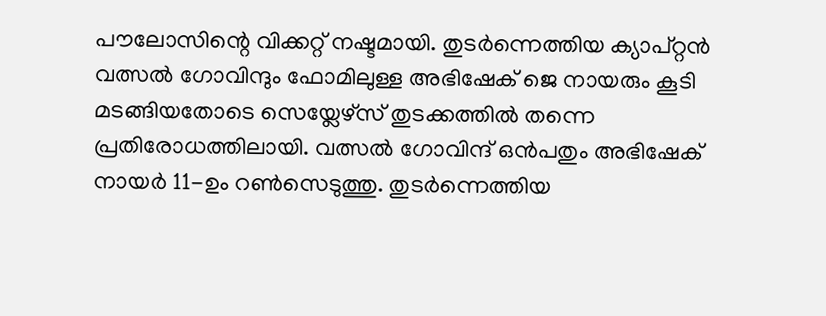പൗലോസിന്റെ വിക്കറ്റ് നഷ്ടമായി. തുടര്‍ന്നെത്തിയ ക്യാപ്റ്റന്‍ വത്സല്‍ ഗോവിന്ദും ഫോമിലുള്ള അഭിഷേക് ജെ നായരും കൂടി മടങ്ങിയതോടെ സെയ്ലേഴ്സ് തുടക്കത്തില്‍ തന്നെ പ്രതിരോധത്തിലായി. വത്സല്‍ ഗോവിന്ദ് ഒന്‍പതും അഭിഷേക് നായര്‍ 11-ഉം റണ്‍സെടുത്തു. തുടര്‍ന്നെത്തിയ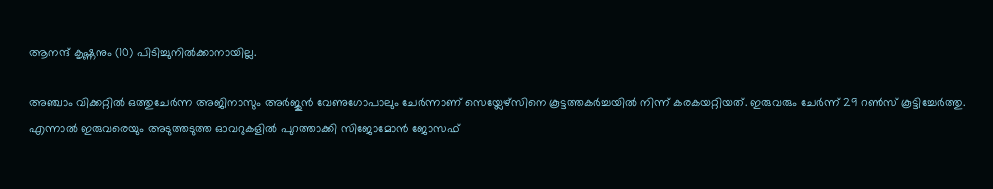ആനന്ദ് കൃഷ്ണനും (10) പിടിച്ചുനില്‍ക്കാനായില്ല.

അഞ്ചാം വിക്കറ്റില്‍ ഒത്തുചേര്‍ന്ന അജിനാസും അര്‍ജുന്‍ വേണുഗോപാലും ചേര്‍ന്നാണ് സെയ്ലേഴ്സിനെ കൂട്ടത്തകര്‍ച്ചയില്‍ നിന്ന് കരകയറ്റിയത്. ഇരുവരും ചേര്‍ന്ന് 29 റണ്‍സ് കൂട്ടിച്ചേര്‍ത്തു. എന്നാല്‍ ഇരുവരെയും അടുത്തടുത്ത ഓവറുകളില്‍ പുറത്താക്കി സിജോമോന്‍ ജോസഫ്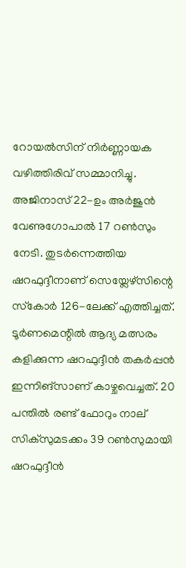റോയല്‍സിന് നിര്‍ണ്ണായക വഴിത്തിരിവ് സമ്മാനിച്ചു. അജിനാസ് 22-ഉം അര്‍ജുന്‍ വേണുഗോപാല്‍ 17 റണ്‍സും നേടി. തുടര്‍ന്നെത്തിയ ഷറഫുദ്ദീനാണ് സെയ്ലേഴ്സിന്റെ സ്‌കോര്‍ 126-ലേക്ക് എത്തിച്ചത്. ടൂര്‍ണമെന്റില്‍ ആദ്യ മത്സരം കളിക്കുന്ന ഷറഫുദ്ദീന്‍ തകര്‍പ്പന്‍ ഇന്നിങ്‌സാണ് കാഴ്ചവെച്ചത്. 20 പന്തില്‍ രണ്ട് ഫോറും നാല് സിക്‌സുമടക്കം 39 റണ്‍സുമായി ഷറഫുദ്ദീന്‍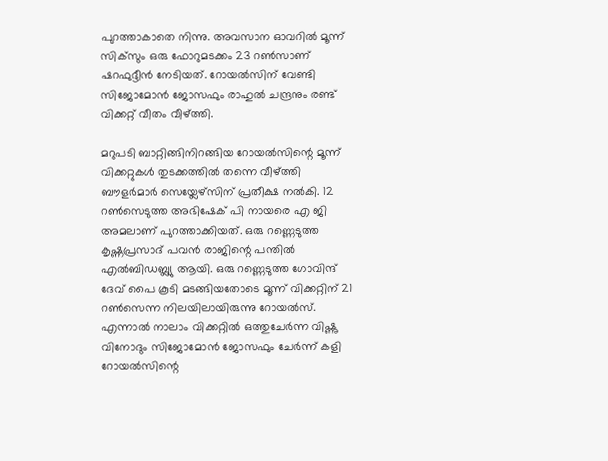പുറത്താകാതെ നിന്നു. അവസാന ഓവറില്‍ മൂന്ന് സിക്‌സും ഒരു ഫോറുമടക്കം 23 റണ്‍സാണ് ഷറഫുദ്ദീന്‍ നേടിയത്. റോയല്‍സിന് വേണ്ടി സിജോമോന്‍ ജോസഫും രാഹുല്‍ ചന്ദ്രനും രണ്ട് വിക്കറ്റ് വീതം വീഴ്ത്തി.

മറുപടി ബാറ്റിങ്ങിനിറങ്ങിയ റോയല്‍സിന്റെ മൂന്ന് വിക്കറ്റുകള്‍ തുടക്കത്തില്‍ തന്നെ വീഴ്ത്തി ബൗളര്‍മാര്‍ സെയ്ലേഴ്സിന് പ്രതീക്ഷ നല്‍കി. 12 റണ്‍സെടുത്ത അഭിഷേക് പി നായരെ എ ജി അമലാണ് പുറത്താക്കിയത്. ഒരു റണ്ണെടുത്ത കൃഷ്ണപ്രസാദ് പവന്‍ രാജിന്റെ പന്തില്‍ എല്‍ബിഡബ്ല്യു ആയി. ഒരു റണ്ണെടുത്ത ഗോവിന്ദ് ദേവ് പൈ കൂടി മടങ്ങിയതോടെ മൂന്ന് വിക്കറ്റിന് 21 റണ്‍സെന്ന നിലയിലായിരുന്നു റോയല്‍സ്. എന്നാല്‍ നാലാം വിക്കറ്റില്‍ ഒത്തുചേര്‍ന്ന വിഷ്ണു വിനോദും സിജോമോന്‍ ജോസഫും ചേര്‍ന്ന് കളി റോയല്‍സിന്റെ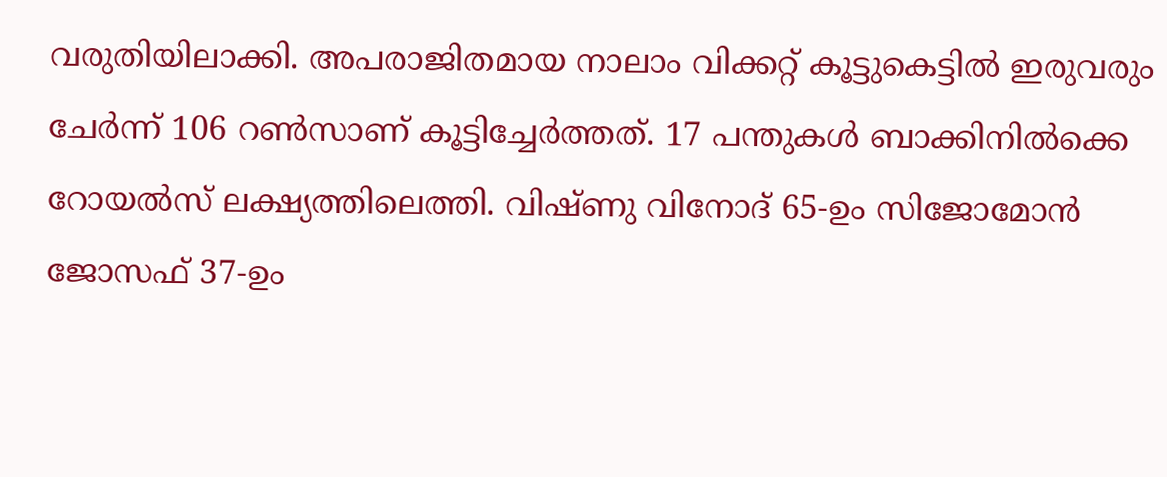വരുതിയിലാക്കി. അപരാജിതമായ നാലാം വിക്കറ്റ് കൂട്ടുകെട്ടില്‍ ഇരുവരും ചേര്‍ന്ന് 106 റണ്‍സാണ് കൂട്ടിച്ചേര്‍ത്തത്. 17 പന്തുകള്‍ ബാക്കിനില്‍ക്കെ റോയല്‍സ് ലക്ഷ്യത്തിലെത്തി. വിഷ്ണു വിനോദ് 65-ഉം സിജോമോന്‍ ജോസഫ് 37-ഉം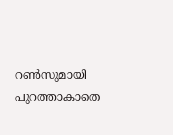റണ്‍സുമായി പുറത്താകാതെ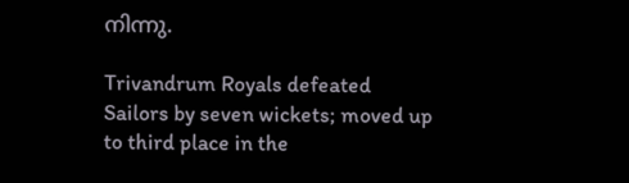നിന്നു.

Trivandrum Royals defeated Sailors by seven wickets; moved up to third place in the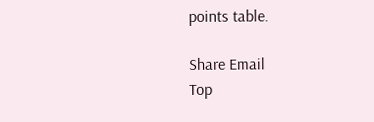points table.

Share Email
Top